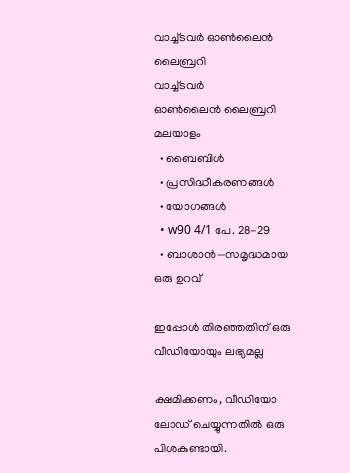വാച്ച്ടവര്‍ ഓണ്‍ലൈന്‍ ലൈബ്രറി
വാച്ച്ടവര്‍
ഓണ്‍ലൈന്‍ ലൈബ്രറി
മലയാളം
  • ബൈബിൾ
  • പ്രസിദ്ധീകരണങ്ങൾ
  • യോഗങ്ങൾ
  • w90 4/1 പേ. 28-29
  • ബാശാൻ—സമൃദ്ധമായ ഒരു ഉറവ്‌

ഇപ്പോൾ തിരഞ്ഞതിന് ഒരു വീഡിയോയും ലഭ്യമല്ല

ക്ഷമിക്കണം, വീഡിയോ ലോഡ് ചെയ്യുന്നതിൽ ഒരു പിശകുണ്ടായി.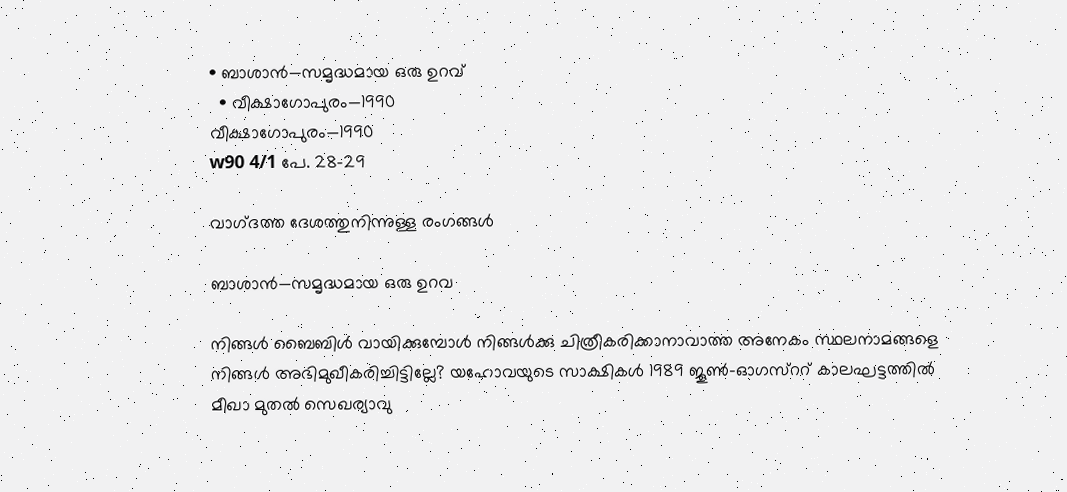• ബാശാൻ—സമൃദ്ധമായ ഒരു ഉറവ്‌
  • വീക്ഷാഗോപുരം—1990
വീക്ഷാഗോപുരം—1990
w90 4/1 പേ. 28-29

വാഗ്‌ദത്ത ദേശത്തുനിന്നുള്ള രംഗങ്ങൾ

ബാശാൻ—സമൃദ്ധമായ ഒരു ഉറവ

നിങ്ങൾ ബൈബിൾ വായിക്കുമ്പോൾ നിങ്ങൾക്കു ചിത്രീകരിക്കാനാവാത്ത അനേകം സ്ഥലനാമങ്ങളെ നിങ്ങൾ അഭിമുഖീകരിച്ചിട്ടില്ലേ? യഹോവയുടെ സാക്ഷികൾ 1989 ജൂൺ-ഓഗസ്‌ററ്‌ കാലഘട്ടത്തിൽ മീഖാ മുതൽ സെഖര്യാവു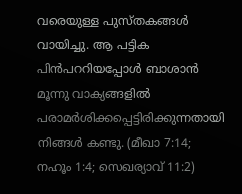വരെയുള്ള പുസ്‌തകങ്ങൾ വായിച്ചു. ആ പട്ടിക പിൻപററിയപ്പോൾ ബാശാൻ മൂന്നു വാക്യങ്ങളിൽ പരാമർശിക്കപ്പെട്ടിരിക്കുന്നതായി നിങ്ങൾ കണ്ടു. (മീഖാ 7:14; നഹൂം 1:4; സെഖര്യാവ്‌ 11:2)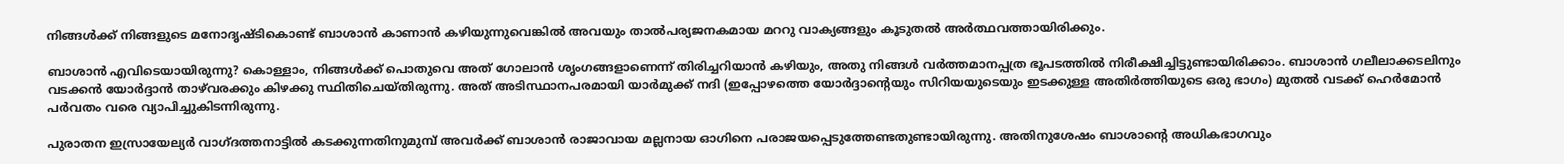നിങ്ങൾക്ക്‌ നിങ്ങളുടെ മനോദൃഷ്ടികൊണ്ട്‌ ബാശാൻ കാണാൻ കഴിയുന്നുവെങ്കിൽ അവയും താൽപര്യജനകമായ മററു വാക്യങ്ങളും കൂടുതൽ അർത്ഥവത്തായിരിക്കും.

ബാശാൻ എവിടെയായിരുന്നു? കൊള്ളാം, നിങ്ങൾക്ക്‌ പൊതുവെ അത്‌ ഗോലാൻ ശൃംഗങ്ങളാണെന്ന്‌ തിരിച്ചറിയാൻ കഴിയും, അതു നിങ്ങൾ വർത്തമാനപ്പത്ര ഭൂപടത്തിൽ നിരീക്ഷിച്ചിട്ടുണ്ടായിരിക്കാം. ബാശാൻ ഗലീലാക്കടലിനും വടക്കൻ യോർദ്ദാൻ താഴ്‌വരക്കും കിഴക്കു സ്ഥിതിചെയ്‌തിരുന്നു. അത്‌ അടിസ്ഥാനപരമായി യാർമുക്ക്‌ നദി (ഇപ്പോഴത്തെ യോർദ്ദാന്റെയും സിറിയയുടെയും ഇടക്കുള്ള അതിർത്തിയുടെ ഒരു ഭാഗം) മുതൽ വടക്ക്‌ ഹെർമോൻ പർവതം വരെ വ്യാപിച്ചുകിടന്നിരുന്നു.

പുരാതന ഇസ്രായേല്യർ വാഗ്‌ദത്തനാട്ടിൽ കടക്കുന്നതിനുമുമ്പ്‌ അവർക്ക്‌ ബാശാൻ രാജാവായ മല്ലനായ ഓഗിനെ പരാജയപ്പെടുത്തേണ്ടതുണ്ടായിരുന്നു. അതിനുശേഷം ബാശാന്റെ അധികഭാഗവും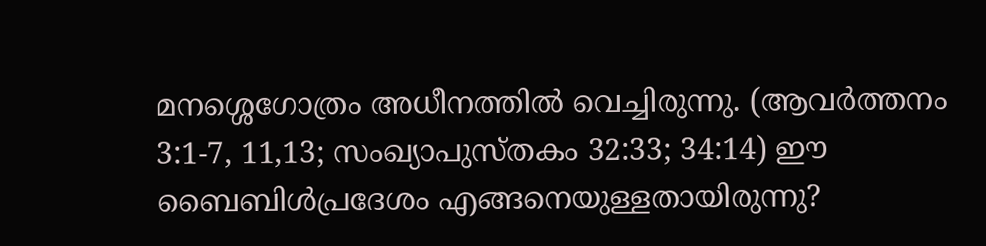മനശ്ശെഗോത്രം അധീനത്തിൽ വെച്ചിരുന്നു. (ആവർത്തനം 3:1-7, 11,13; സംഖ്യാപുസ്‌തകം 32:33; 34:14) ഈ ബൈബിൾപ്രദേശം എങ്ങനെയുള്ളതായിരുന്നു?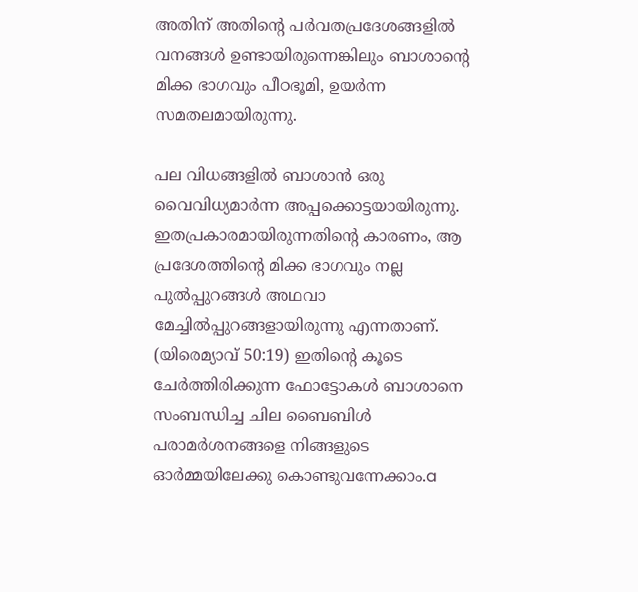അതിന്‌ അതിന്റെ പർവതപ്രദേശങ്ങളിൽ വനങ്ങൾ ഉണ്ടായിരുന്നെങ്കിലും ബാശാന്റെ മിക്ക ഭാഗവും പീഠഭൂമി, ഉയർന്ന സമതലമായിരുന്നു.

പല വിധങ്ങളിൽ ബാശാൻ ഒരു വൈവിധ്യമാർന്ന അപ്പക്കൊട്ടയായിരുന്നു. ഇതപ്രകാരമായിരുന്നതിന്റെ കാരണം, ആ പ്രദേശത്തിന്റെ മിക്ക ഭാഗവും നല്ല പുൽപ്പുറങ്ങൾ അഥവാ മേച്ചിൽപ്പുറങ്ങളായിരുന്നു എന്നതാണ്‌. (യിരെമ്യാവ്‌ 50:19) ഇതിന്റെ കൂടെ ചേർത്തിരിക്കുന്ന ഫോട്ടോകൾ ബാശാനെ സംബന്ധിച്ച ചില ബൈബിൾ പരാമർശനങ്ങളെ നിങ്ങളുടെ ഓർമ്മയിലേക്കു കൊണ്ടുവന്നേക്കാം.a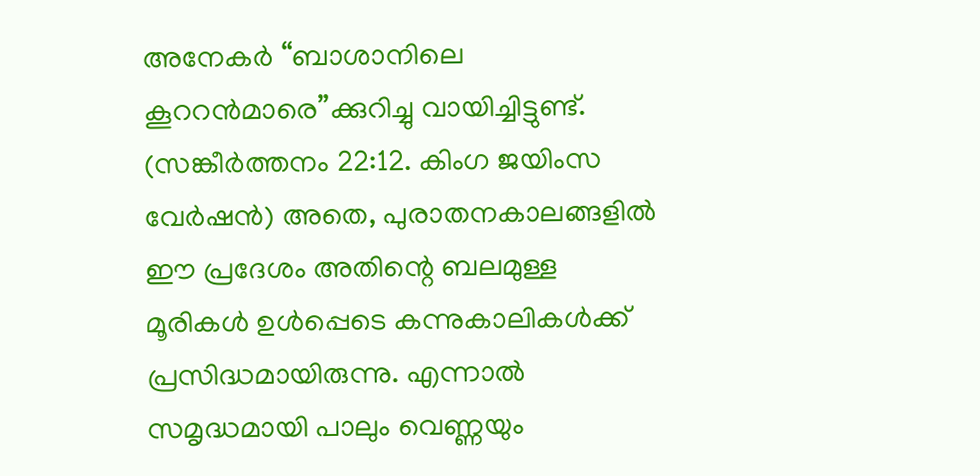അനേകർ “ബാശാനിലെ കൂററൻമാരെ”ക്കുറിച്ചു വായിച്ചിട്ടുണ്ട്‌. (സങ്കീർത്തനം 22:12. കിംഗ ജയിംസ വേർഷൻ) അതെ, പുരാതനകാലങ്ങളിൽ ഈ പ്രദേശം അതിന്റെ ബലമുള്ള മൂരികൾ ഉൾപ്പെടെ കന്നുകാലികൾക്ക്‌ പ്രസിദ്ധമായിരുന്നു. എന്നാൽ സമൃദ്ധമായി പാലും വെണ്ണയും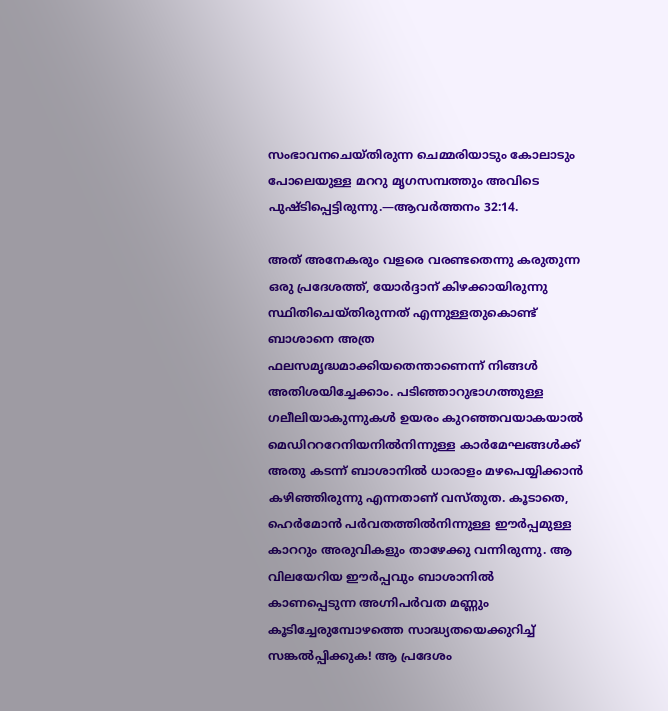സംഭാവനചെയ്‌തിരുന്ന ചെമ്മരിയാടും കോലാടും പോലെയുള്ള മററു മൃഗസമ്പത്തും അവിടെ പുഷ്ടിപ്പെട്ടിരുന്നു.—ആവർത്തനം 32:14.

അത്‌ അനേകരും വളരെ വരണ്ടതെന്നു കരുതുന്ന ഒരു പ്രദേശത്ത്‌, യോർദ്ദാന്‌ കിഴക്കായിരുന്നു സ്ഥിതിചെയ്‌തിരുന്നത്‌ എന്നുള്ളതുകൊണ്ട്‌ ബാശാനെ അത്ര ഫലസമൃദ്ധമാക്കിയതെന്താണെന്ന്‌ നിങ്ങൾ അതിശയിച്ചേക്കാം. പടിഞ്ഞാറുഭാഗത്തുള്ള ഗലീലിയാകുന്നുകൾ ഉയരം കുറഞ്ഞവയാകയാൽ മെഡിറററേനിയനിൽനിന്നുള്ള കാർമേഘങ്ങൾക്ക്‌ അതു കടന്ന്‌ ബാശാനിൽ ധാരാളം മഴപെയ്യിക്കാൻ കഴിഞ്ഞിരുന്നു എന്നതാണ്‌ വസ്‌തുത. കൂടാതെ, ഹെർമോൻ പർവതത്തിൽനിന്നുള്ള ഈർപ്പമുള്ള കാററും അരുവികളും താഴേക്കു വന്നിരുന്നു. ആ വിലയേറിയ ഈർപ്പവും ബാശാനിൽ കാണപ്പെടുന്ന അഗ്നിപർവത മണ്ണും കൂടിച്ചേരുമ്പോഴത്തെ സാദ്ധ്യതയെക്കുറിച്ച്‌ സങ്കൽപ്പിക്കുക! ആ പ്രദേശം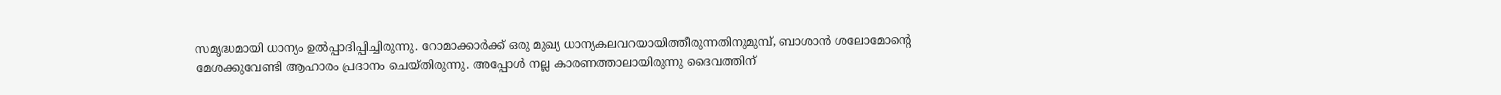സമൃദ്ധമായി ധാന്യം ഉൽപ്പാദിപ്പിച്ചിരുന്നു. റോമാക്കാർക്ക്‌ ഒരു മുഖ്യ ധാന്യകലവറയായിത്തീരുന്നതിനുമുമ്പ്‌, ബാശാൻ ശലോമോന്റെ മേശക്കുവേണ്ടി ആഹാരം പ്രദാനം ചെയ്‌തിരുന്നു. അപ്പോൾ നല്ല കാരണത്താലായിരുന്നു ദൈവത്തിന്‌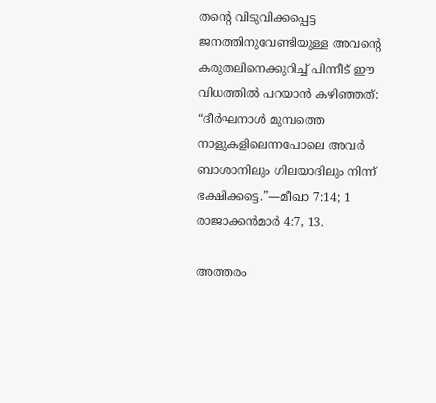തന്റെ വിടുവിക്കപ്പെട്ട ജനത്തിനുവേണ്ടിയുള്ള അവന്റെ കരുതലിനെക്കുറിച്ച്‌ പിന്നീട്‌ ഈ വിധത്തിൽ പറയാൻ കഴിഞ്ഞത്‌: “ദീർഘനാൾ മുമ്പത്തെ നാളുകളിലെന്നപോലെ അവർ ബാശാനിലും ഗിലയാദിലും നിന്ന്‌ ഭക്ഷിക്കട്ടെ.”—മീഖാ 7:14; 1 രാജാക്കൻമാർ 4:7, 13.

അത്തരം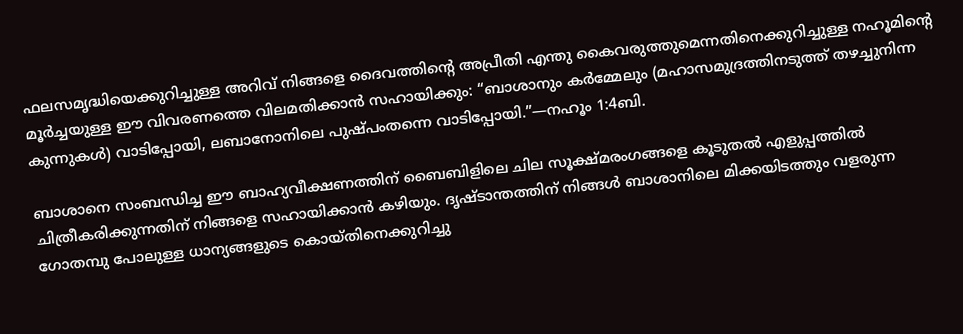ഫലസമൃദ്ധിയെക്കുറിച്ചുള്ള അറിവ്‌ നിങ്ങളെ ദൈവത്തിന്റെ അപ്രീതി എന്തു കൈവരുത്തുമെന്നതിനെക്കുറിച്ചുള്ള നഹൂമിന്റെ മൂർച്ചയുള്ള ഈ വിവരണത്തെ വിലമതിക്കാൻ സഹായിക്കും: “ബാശാനും കർമ്മേലും (മഹാസമുദ്രത്തിനടുത്ത്‌ തഴച്ചുനിന്ന കുന്നുകൾ) വാടിപ്പോയി, ലബാനോനിലെ പുഷ്‌പംതന്നെ വാടിപ്പോയി.”—നഹൂം 1:4ബി.

ബാശാനെ സംബന്ധിച്ച ഈ ബാഹ്യവീക്ഷണത്തിന്‌ ബൈബിളിലെ ചില സൂക്ഷ്‌മരംഗങ്ങളെ കൂടുതൽ എളുപ്പത്തിൽ ചിത്രീകരിക്കുന്നതിന്‌ നിങ്ങളെ സഹായിക്കാൻ കഴിയും. ദൃഷ്ടാന്തത്തിന്‌ നിങ്ങൾ ബാശാനിലെ മിക്കയിടത്തും വളരുന്ന ഗോതമ്പു പോലുള്ള ധാന്യങ്ങളുടെ കൊയ്‌തിനെക്കുറിച്ചു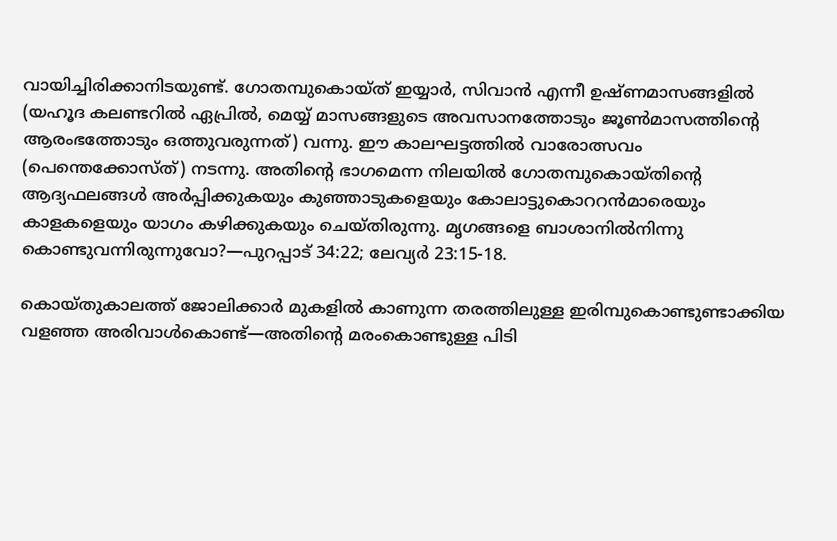വായിച്ചിരിക്കാനിടയുണ്ട്‌. ഗോതമ്പുകൊയ്‌ത്‌ ഇയ്യാർ, സിവാൻ എന്നീ ഉഷ്‌ണമാസങ്ങളിൽ (യഹൂദ കലണ്ടറിൽ ഏപ്രിൽ, മെയ്യ്‌ മാസങ്ങളുടെ അവസാനത്തോടും ജൂൺമാസത്തിന്റെ ആരംഭത്തോടും ഒത്തുവരുന്നത്‌) വന്നു. ഈ കാലഘട്ടത്തിൽ വാരോത്സവം (പെന്തെക്കോസ്‌ത്‌) നടന്നു. അതിന്റെ ഭാഗമെന്ന നിലയിൽ ഗോതമ്പുകൊയ്‌തിന്റെ ആദ്യഫലങ്ങൾ അർപ്പിക്കുകയും കുഞ്ഞാടുകളെയും കോലാട്ടുകൊററൻമാരെയും കാളകളെയും യാഗം കഴിക്കുകയും ചെയ്‌തിരുന്നു. മൃഗങ്ങളെ ബാശാനിൽനിന്നു കൊണ്ടുവന്നിരുന്നുവോ?—പുറപ്പാട്‌ 34:22; ലേവ്യർ 23:15-18.

കൊയ്‌തുകാലത്ത്‌ ജോലിക്കാർ മുകളിൽ കാണുന്ന തരത്തിലുള്ള ഇരിമ്പുകൊണ്ടുണ്ടാക്കിയ വളഞ്ഞ അരിവാൾകൊണ്ട്‌—അതിന്റെ മരംകൊണ്ടുള്ള പിടി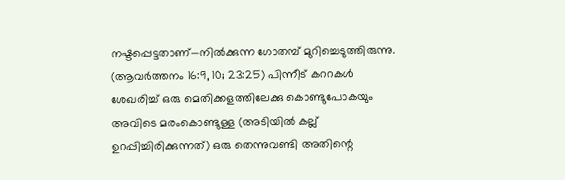നഷ്ടപ്പെട്ടതാണ്‌—നിൽക്കുന്ന ഗോതമ്പ്‌ മുറിച്ചെടുത്തിരുന്നു. (ആവർത്തനം 16:9, 10; 23:25) പിന്നീട്‌ കററകൾ ശേഖരിച്ച്‌ ഒരു മെതിക്കളത്തിലേക്കു കൊണ്ടുപോകയും അവിടെ മരംകൊണ്ടുള്ള (അടിയിൽ കല്ല്‌ ഉറപ്പിച്ചിരിക്കുന്നത്‌) ഒരു തെന്നുവണ്ടി അതിന്റെ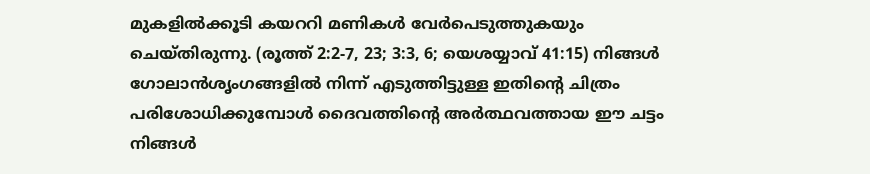മുകളിൽക്കൂടി കയററി മണികൾ വേർപെടുത്തുകയും ചെയ്‌തിരുന്നു. (രൂത്ത്‌ 2:2-7, 23; 3:3, 6; യെശയ്യാവ്‌ 41:15) നിങ്ങൾ ഗോലാൻശൃംഗങ്ങളിൽ നിന്ന്‌ എടുത്തിട്ടുള്ള ഇതിന്റെ ചിത്രം പരിശോധിക്കുമ്പോൾ ദൈവത്തിന്റെ അർത്ഥവത്തായ ഈ ചട്ടം നിങ്ങൾ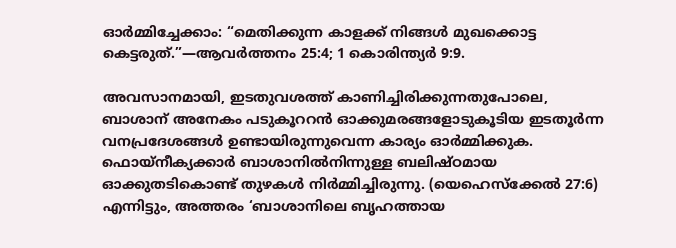ഓർമ്മിച്ചേക്കാം: “മെതിക്കുന്ന കാളക്ക്‌ നിങ്ങൾ മുഖക്കൊട്ട കെട്ടരുത്‌.”—ആവർത്തനം 25:4; 1 കൊരിന്ത്യർ 9:9.

അവസാനമായി, ഇടതുവശത്ത്‌ കാണിച്ചിരിക്കുന്നതുപോലെ, ബാശാന്‌ അനേകം പടുകൂററൻ ഓക്കുമരങ്ങളോടുകൂടിയ ഇടതൂർന്ന വനപ്രദേശങ്ങൾ ഉണ്ടായിരുന്നുവെന്ന കാര്യം ഓർമ്മിക്കുക. ഫൊയ്‌നീക്യക്കാർ ബാശാനിൽനിന്നുള്ള ബലിഷ്‌ഠമായ ഓക്കുതടികൊണ്ട്‌ തുഴകൾ നിർമ്മിച്ചിരുന്നു. (യെഹെസ്‌ക്കേൽ 27:6) എന്നിട്ടും, അത്തരം ‘ബാശാനിലെ ബൃഹത്തായ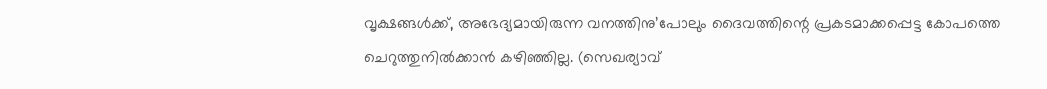വൃക്ഷങ്ങൾക്ക്‌, അഭേദ്യമായിരുന്ന വനത്തിനു’പോലും ദൈവത്തിന്റെ പ്രകടമാക്കപ്പെട്ട കോപത്തെ ചെറുത്തുനിൽക്കാൻ കഴിഞ്ഞില്ല. (സെഖര്യാവ്‌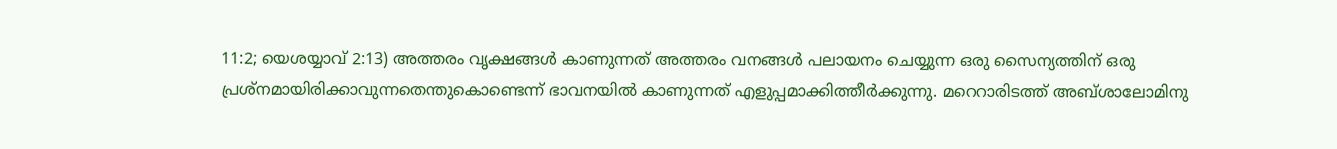11:2; യെശയ്യാവ്‌ 2:13) അത്തരം വൃക്ഷങ്ങൾ കാണുന്നത്‌ അത്തരം വനങ്ങൾ പലായനം ചെയ്യുന്ന ഒരു സൈന്യത്തിന്‌ ഒരു പ്രശ്‌നമായിരിക്കാവുന്നതെന്തുകൊണ്ടെന്ന്‌ ഭാവനയിൽ കാണുന്നത്‌ എളുപ്പമാക്കിത്തീർക്കുന്നു. മറെറാരിടത്ത്‌ അബ്‌ശാലോമിനു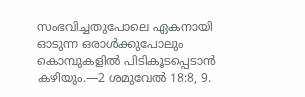സംഭവിച്ചതുപോലെ ഏകനായി ഓടുന്ന ഒരാൾക്കുപോലും കൊമ്പുകളിൽ പിടികൂടപ്പെടാൻ കഴിയും.—2 ശമുവേൽ 18:8, 9.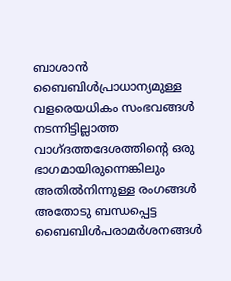ബാശാൻ ബൈബിൾപ്രാധാന്യമുള്ള വളരെയധികം സംഭവങ്ങൾ നടന്നിട്ടില്ലാത്ത വാഗ്‌ദത്തദേശത്തിന്റെ ഒരു ഭാഗമായിരുന്നെങ്കിലും അതിൽനിന്നുള്ള രംഗങ്ങൾ അതോടു ബന്ധപ്പെട്ട ബൈബിൾപരാമർശനങ്ങൾ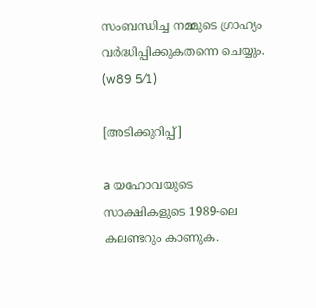സംബന്ധിച്ച നമ്മുടെ ഗ്രാഹ്യം വർദ്ധിപ്പിക്കുകതന്നെ ചെയ്യും. (w89 5⁄1)

[അടിക്കുറിപ്പ്‌]

a യഹോവയുടെ സാക്ഷികളുടെ 1989-ലെ കലണ്ടറും കാണുക.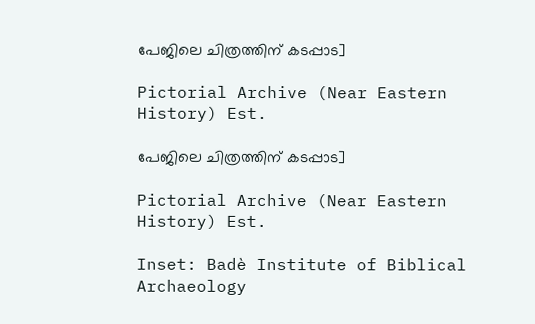പേജിലെ ചിത്രത്തിന്‌ കടപ്പാട]

Pictorial Archive (Near Eastern History) Est.

പേജിലെ ചിത്രത്തിന്‌ കടപ്പാട]

Pictorial Archive (Near Eastern History) Est.

Inset: Badè Institute of Biblical Archaeology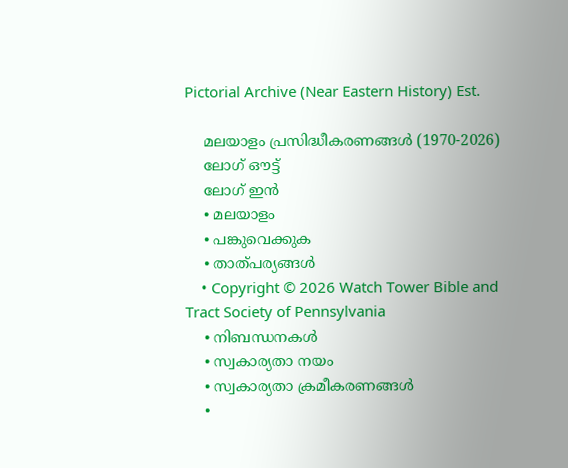Pictorial Archive (Near Eastern History) Est.

    മലയാളം പ്രസിദ്ധീകരണങ്ങൾ (1970-2026)
    ലോഗ് ഔട്ട്
    ലോഗ് ഇൻ
    • മലയാളം
    • പങ്കുവെക്കുക
    • താത്പര്യങ്ങൾ
    • Copyright © 2026 Watch Tower Bible and Tract Society of Pennsylvania
    • നിബന്ധനകള്‍
    • സ്വകാര്യതാ നയം
    • സ്വകാര്യതാ ക്രമീകരണങ്ങൾ
    •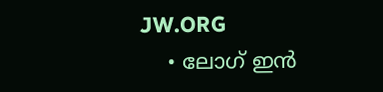JW.ORG
    • ലോഗ് ഇൻ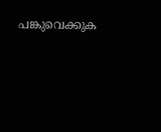പങ്കുവെക്കുക